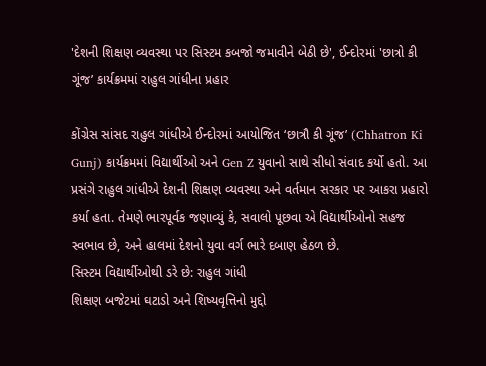'દેશની શિક્ષણ વ્યવસ્થા પર સિસ્ટમ કબજો જમાવીને બેઠી છે', ઈન્દોરમાં 'છાત્રો કી ગૂંજ’ કાર્યક્રમમાં રાહુલ ગાંધીના પ્રહાર

કોંગ્રેસ સાંસદ રાહુલ ગાંધીએ ઈન્દોરમાં આયોજિત ‘છાત્રૌ કી ગૂંજ’ (Chhatron Ki Gunj) કાર્યક્રમમાં વિદ્યાર્થીઓ અને Gen Z યુવાનો સાથે સીધો સંવાદ કર્યો હતો. આ પ્રસંગે રાહુલ ગાંધીએ દેશની શિક્ષણ વ્યવસ્થા અને વર્તમાન સરકાર પર આકરા પ્રહારો કર્યા હતા. તેમણે ભારપૂર્વક જણાવ્યું કે, સવાલો પૂછવા એ વિદ્યાર્થીઓનો સહજ સ્વભાવ છે, અને હાલમાં દેશનો યુવા વર્ગ ભારે દબાણ હેઠળ છે.
સિસ્ટમ વિદ્યાર્થીઓથી ડરે છે: રાહુલ ગાંધી
શિક્ષણ બજેટમાં ઘટાડો અને શિષ્યવૃત્તિનો મુદ્દો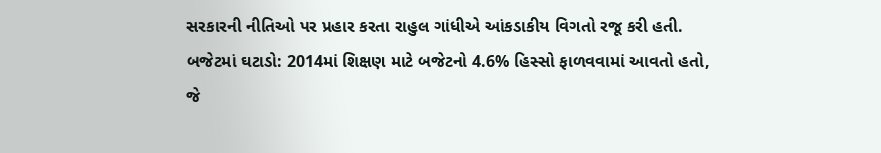સરકારની નીતિઓ પર પ્રહાર કરતા રાહુલ ગાંધીએ આંકડાકીય વિગતો રજૂ કરી હતી.
બજેટમાં ઘટાડો: 2014માં શિક્ષણ માટે બજેટનો 4.6% હિસ્સો ફાળવવામાં આવતો હતો, જે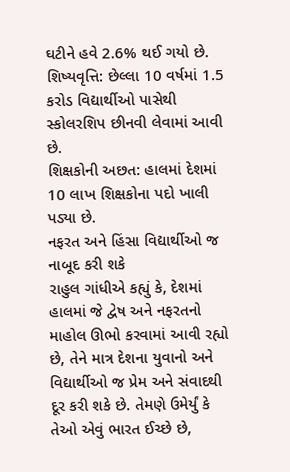ઘટીને હવે 2.6% થઈ ગયો છે.
શિષ્યવૃત્તિ: છેલ્લા 10 વર્ષમાં 1.5 કરોડ વિદ્યાર્થીઓ પાસેથી સ્કોલરશિપ છીનવી લેવામાં આવી છે.
શિક્ષકોની અછત: હાલમાં દેશમાં 10 લાખ શિક્ષકોના પદો ખાલી પડ્યા છે.
નફરત અને હિંસા વિદ્યાર્થીઓ જ નાબૂદ કરી શકે
રાહુલ ગાંધીએ કહ્યું કે, દેશમાં હાલમાં જે દ્વેષ અને નફરતનો માહોલ ઊભો કરવામાં આવી રહ્યો છે, તેને માત્ર દેશના યુવાનો અને વિદ્યાર્થીઓ જ પ્રેમ અને સંવાદથી દૂર કરી શકે છે. તેમણે ઉમેર્યું કે તેઓ એવું ભારત ઈચ્છે છે,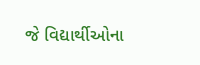જે વિદ્યાર્થીઓના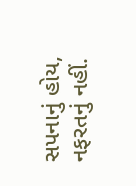સપનાનું હોય, નફરતનું નહીં.